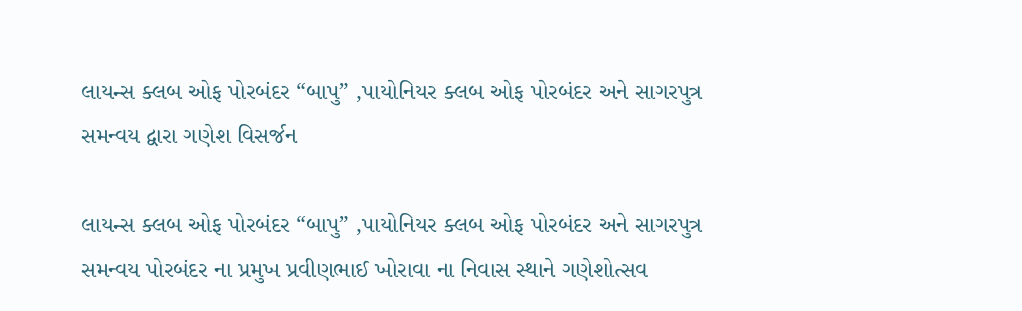લાયન્સ ક્લબ ઓફ પોરબંદર “બાપુ” ,પાયોનિયર ક્લબ ઓફ પોરબંદર અને સાગરપુત્ર સમન્વય દ્વારા ગણેશ વિસર્જન

લાયન્સ ક્લબ ઓફ પોરબંદર “બાપુ” ,પાયોનિયર ક્લબ ઓફ પોરબંદર અને સાગરપુત્ર સમન્વય પોરબંદર ના પ્રમુખ પ્રવીણભાઈ ખોરાવા ના નિવાસ સ્થાને ગણેશોત્સવ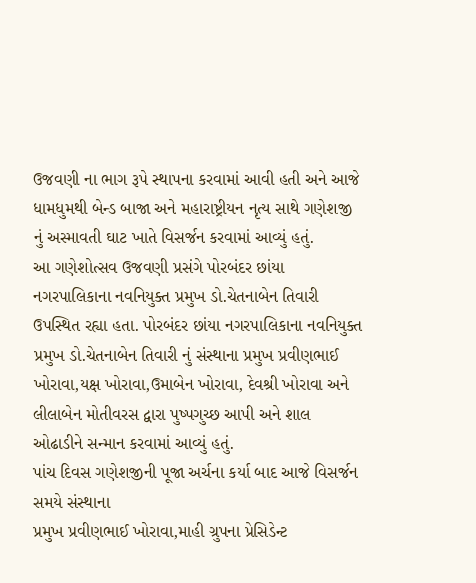ઉજવણી ના ભાગ રૂપે સ્થાપના કરવામાં આવી હતી અને આજે ધામધુમથી બેન્ડ બાજા અને મહારાષ્ટ્રીયન નૃત્ય સાથે ગણેશજી નું અસ્માવતી ઘાટ ખાતે વિસર્જન કરવામાં આવ્યું હતું.
આ ગણેશોત્સવ ઉજવણી પ્રસંગે પોરબંદર છાંયા નગરપાલિકાના નવનિયુક્ત પ્રમુખ ડો.ચેતનાબેન તિવારી ઉપસ્થિત રહ્યા હતા. પોરબંદર છાંયા નગરપાલિકાના નવનિયુક્ત પ્રમુખ ડો.ચેતનાબેન તિવારી નું સંસ્થાના પ્રમુખ પ્રવીણભાઈ ખોરાવા,યક્ષ ખોરાવા,ઉમાબેન ખોરાવા, દેવશ્રી ખોરાવા અને લીલાબેન મોતીવરસ દ્વારા પુષ્પગુચ્છ આપી અને શાલ ઓઢાડીને સન્માન કરવામાં આવ્યું હતું.
પાંચ દિવસ ગણેશજીની પૂજા અર્ચના કર્યા બાદ આજે વિસર્જન સમયે સંસ્થાના
પ્રમુખ પ્રવીણભાઈ ખોરાવા,માહી ગ્રુપના પ્રેસિડેન્ટ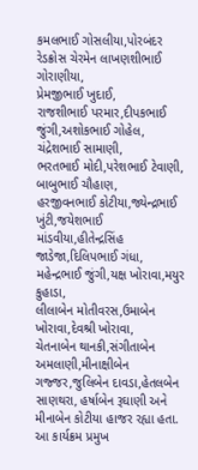કમલભાઈ ગોસલીયા,પોરબંદર રેડક્રોસ ચેરમેન લાખણશીભાઈ ગોરાણીયા,
પ્રેમજીભાઈ ખુદાઈ,
રાજશીભાઈ પરમાર,દીપકભાઈ જુંગી,અશોકભાઈ ગોહેલ,
ચંદ્રેશભાઈ સામાણી,
ભરતભાઈ મોદી,પરેશભાઈ ટેવાણી, બાબુભાઈ ચૌહાણ,
હરજીવનભાઈ કોટીયા,જ્યેન્દ્રભાઈ ખુંટી,જયેશભાઈ માંડવીયા,હીતેન્દ્રસિંહ જાડેજા,દિલિપભાઈ ગંધા, મહેન્દ્રભાઈ જુંગી,યક્ષ ખોરાવા,મયુર કુહાડા,
લીલાબેન મોતીવરસ,ઉમાબેન ખોરાવા,દેવશ્રી ખોરાવા,
ચેતનાબેન થાનકી,સંગીતાબેન અમલાણી,મીનાક્ષીબેન ગજ્જર,જુલિબેન દાવડા,હેતલબેન સાણથરા, હર્ષાબેન રૂઘાણી અને મીનાબેન કોટીયા હાજર રહ્યા હતા.
આ કાર્યક્રમ પ્રમુખ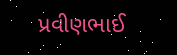પ્રવીણભાઈ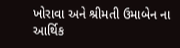ખોરાવા અને શ્રીમતી ઉમાબેન ના આર્થિક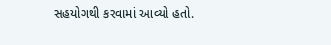સહયોગથી કરવામાં આવ્યો હતો.